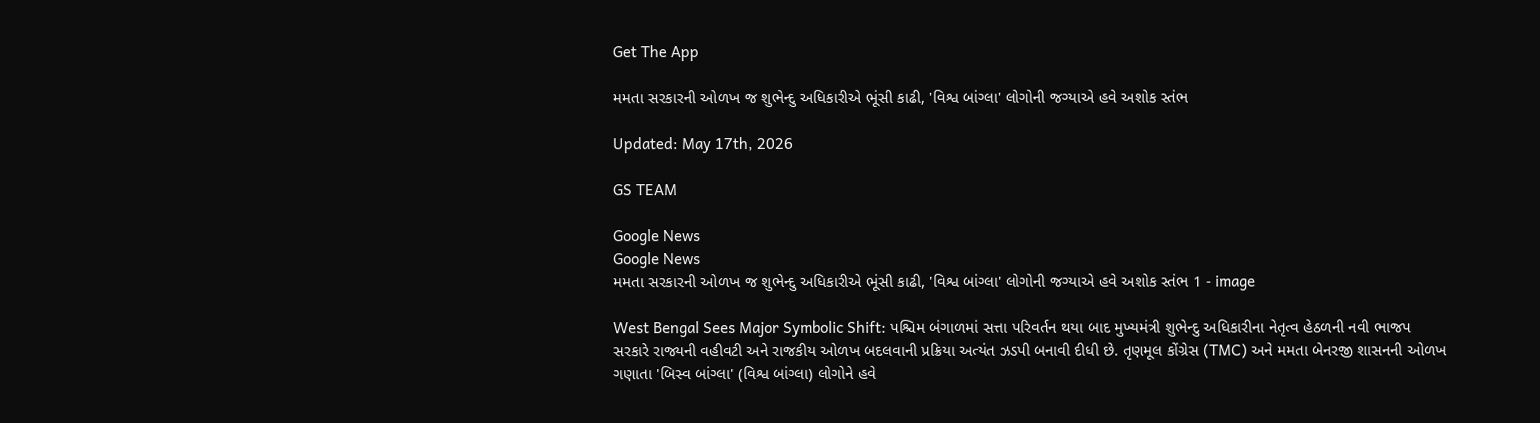Get The App

મમતા સરકારની ઓળખ જ શુભેન્દુ અધિકારીએ ભૂંસી કાઢી, 'વિશ્વ બાંગ્લા' લોગોની જગ્યાએ હવે અશોક સ્તંભ

Updated: May 17th, 2026

GS TEAM

Google News
Google News
મમતા સરકારની ઓળખ જ શુભેન્દુ અધિકારીએ ભૂંસી કાઢી, 'વિશ્વ બાંગ્લા' લોગોની જગ્યાએ હવે અશોક સ્તંભ 1 - image

West Bengal Sees Major Symbolic Shift: પશ્ચિમ બંગાળમાં સત્તા પરિવર્તન થયા બાદ મુખ્યમંત્રી શુભેન્દુ અધિકારીના નેતૃત્વ હેઠળની નવી ભાજપ સરકારે રાજ્યની વહીવટી અને રાજકીય ઓળખ બદલવાની પ્રક્રિયા અત્યંત ઝડપી બનાવી દીધી છે. તૃણમૂલ કોંગ્રેસ (TMC) અને મમતા બેનરજી શાસનની ઓળખ ગણાતા 'બિસ્વ બાંગ્લા' (વિશ્વ બાંગ્લા) લોગોને હવે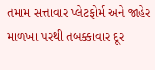તમામ સત્તાવાર પ્લેટફોર્મ અને જાહેર માળખા પરથી તબક્કાવાર દૂર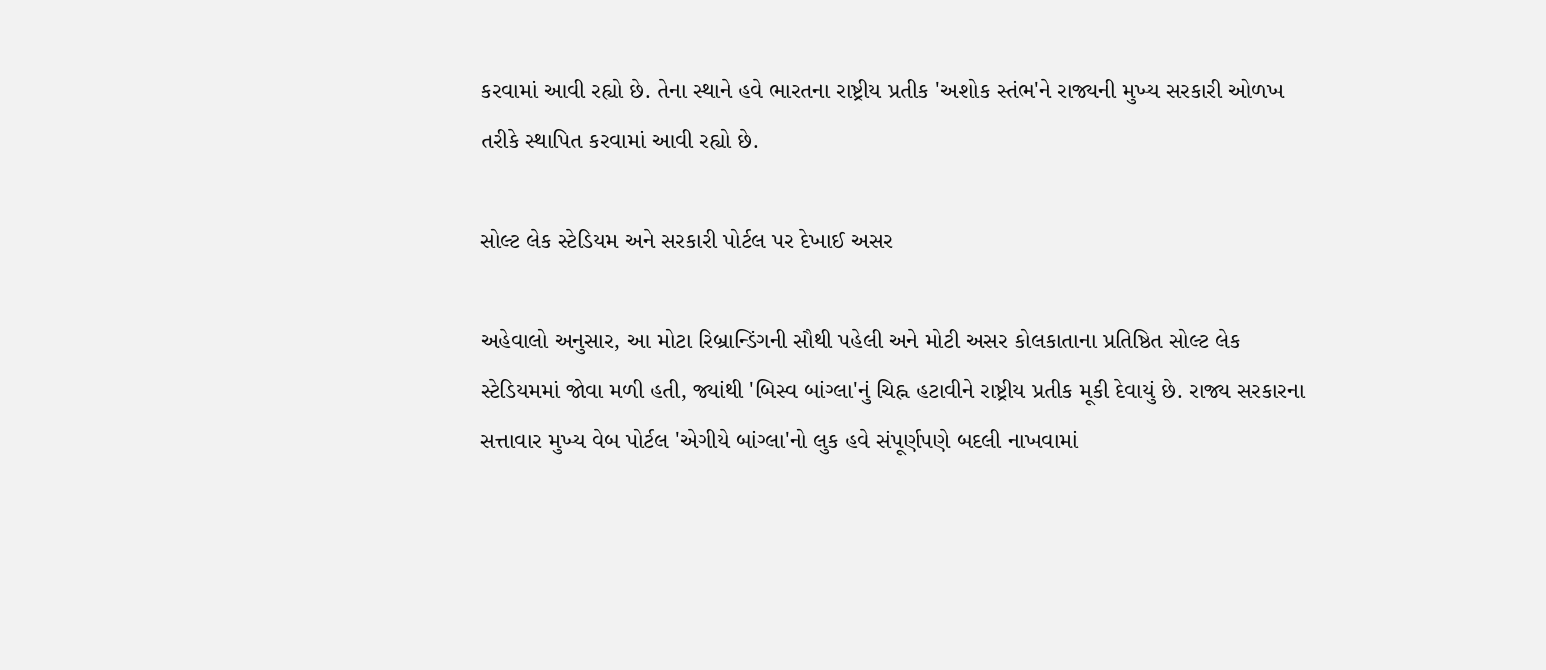કરવામાં આવી રહ્યો છે. તેના સ્થાને હવે ભારતના રાષ્ટ્રીય પ્રતીક 'અશોક સ્તંભ'ને રાજ્યની મુખ્ય સરકારી ઓળખ તરીકે સ્થાપિત કરવામાં આવી રહ્યો છે.

સોલ્ટ લેક સ્ટેડિયમ અને સરકારી પોર્ટલ પર દેખાઈ અસર

અહેવાલો અનુસાર, આ મોટા રિબ્રાન્ડિંગની સૌથી પહેલી અને મોટી અસર કોલકાતાના પ્રતિષ્ઠિત સોલ્ટ લેક સ્ટેડિયમમાં જોવા મળી હતી, જ્યાંથી 'બિસ્વ બાંગ્લા'નું ચિહ્ન હટાવીને રાષ્ટ્રીય પ્રતીક મૂકી દેવાયું છે. રાજ્ય સરકારના સત્તાવાર મુખ્ય વેબ પોર્ટલ 'એગીયે બાંગ્લા'નો લુક હવે સંપૂર્ણપણે બદલી નાખવામાં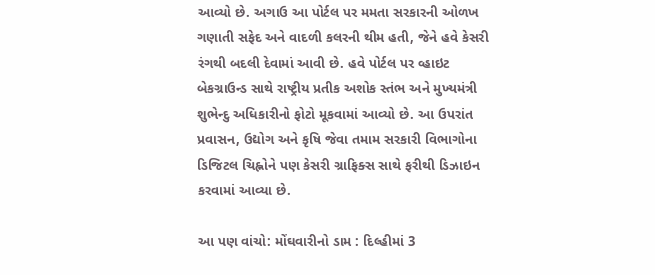આવ્યો છે. અગાઉ આ પોર્ટલ પર મમતા સરકારની ઓળખ ગણાતી સફેદ અને વાદળી કલરની થીમ હતી, જેને હવે કેસરી રંગથી બદલી દેવામાં આવી છે. હવે પોર્ટલ પર વ્હાઇટ બેકગ્રાઉન્ડ સાથે રાષ્ટ્રીય પ્રતીક અશોક સ્તંભ અને મુખ્યમંત્રી શુભેન્દુ અધિકારીનો ફોટો મૂકવામાં આવ્યો છે. આ ઉપરાંત પ્રવાસન, ઉદ્યોગ અને કૃષિ જેવા તમામ સરકારી વિભાગોના ડિજિટલ ચિહ્નોને પણ કેસરી ગ્રાફિક્સ સાથે ફરીથી ડિઝાઇન કરવામાં આવ્યા છે.

આ પણ વાંચો: મોંઘવારીનો ડામ : દિલ્હીમાં 3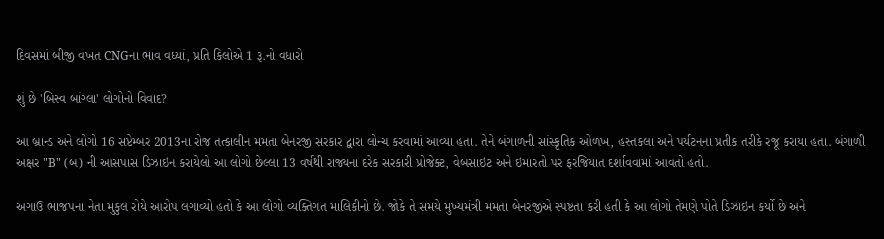દિવસમાં બીજી વખત CNGના ભાવ વધ્યાં, પ્રતિ કિલોએ 1 રૂ.નો વધારો

શું છે 'બિસ્વ બાંગ્લા' લોગોનો વિવાદ?

આ બ્રાન્ડ અને લોગો 16 સપ્ટેમ્બર 2013ના રોજ તત્કાલીન મમતા બેનરજી સરકાર દ્વારા લોન્ચ કરવામાં આવ્યા હતા. તેને બંગાળની સાંસ્કૃતિક ઓળખ, હસ્તકલા અને પર્યટનના પ્રતીક તરીકે રજૂ કરાયા હતા. બંગાળી અક્ષર "B" (બ) ની આસપાસ ડિઝાઇન કરાયેલો આ લોગો છેલ્લા 13 વર્ષથી રાજ્યના દરેક સરકારી પ્રોજેક્ટ, વેબસાઇટ અને ઇમારતો પર ફરજિયાત દર્શાવવામાં આવતો હતો.

અગાઉ ભાજપના નેતા મુકુલ રોયે આરોપ લગાવ્યો હતો કે આ લોગો વ્યક્તિગત માલિકીનો છે. જોકે તે સમયે મુખ્યમંત્રી મમતા બેનરજીએ સ્પષ્ટતા કરી હતી કે આ લોગો તેમણે પોતે ડિઝાઇન કર્યો છે અને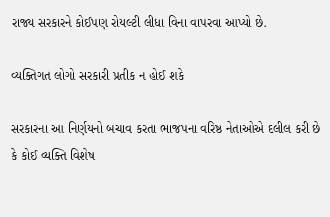રાજ્ય સરકારને કોઈપણ રોયલ્ટી લીધા વિના વાપરવા આપ્યો છે.

વ્યક્તિગત લોગો સરકારી પ્રતીક ન હોઈ શકે

સરકારના આ નિર્ણયનો બચાવ કરતા ભાજપના વરિષ્ઠ નેતાઓએ દલીલ કરી છે કે કોઈ વ્યક્તિ વિશેષ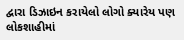દ્વારા ડિઝાઇન કરાયેલો લોગો ક્યારેય પણ લોકશાહીમાં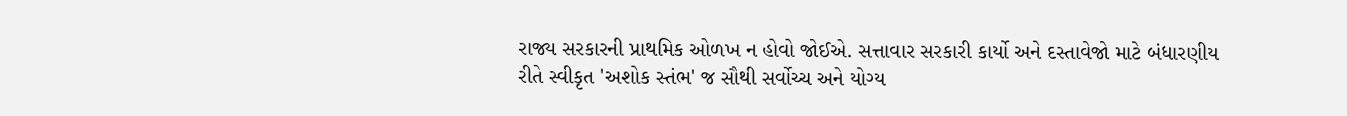રાજ્ય સરકારની પ્રાથમિક ઓળખ ન હોવો જોઈએ. સત્તાવાર સરકારી કાર્યો અને દસ્તાવેજો માટે બંધારણીય રીતે સ્વીકૃત 'અશોક સ્તંભ' જ સૌથી સર્વોચ્ચ અને યોગ્ય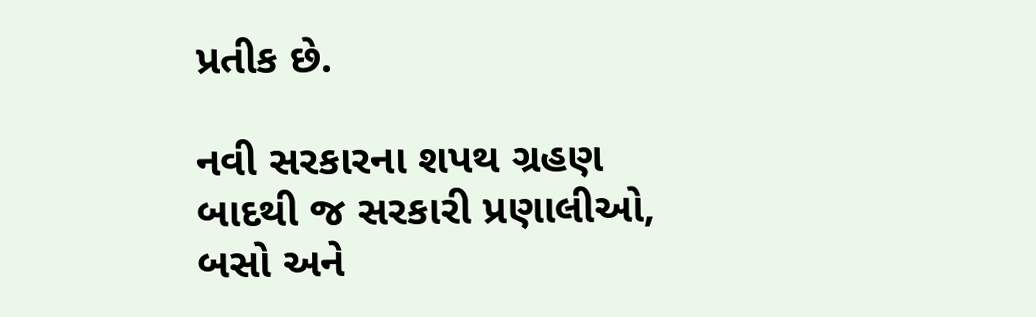પ્રતીક છે.

નવી સરકારના શપથ ગ્રહણ બાદથી જ સરકારી પ્રણાલીઓ, બસો અને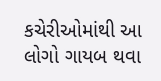કચેરીઓમાંથી આ લોગો ગાયબ થવા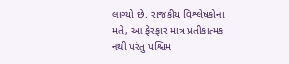લાગ્યો છે. રાજકીય વિશ્લેષકોના મતે, આ ફેરફાર માત્ર પ્રતીકાત્મક નથી પરંતુ પશ્ચિમ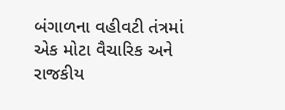બંગાળના વહીવટી તંત્રમાં એક મોટા વૈચારિક અને રાજકીય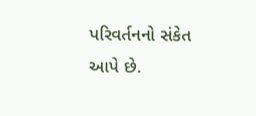પરિવર્તનનો સંકેત આપે છે.